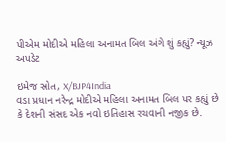પીએમ મોદીએ મહિલા અનામત બિલ અંગે શું કહ્યું? ન્યૂઝ અપડેટ

ઇમેજ સ્રોત, X/BJP4India
વડા પ્રધાન નરેન્દ્ર મોદીએ મહિલા અનામત બિલ પર કહ્યું છે કે દેશની સંસદ એક નવો ઇતિહાસ રચવાની નજીક છે.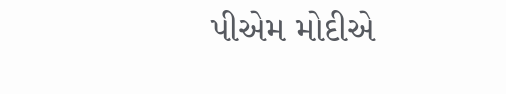પીએમ મોદીએ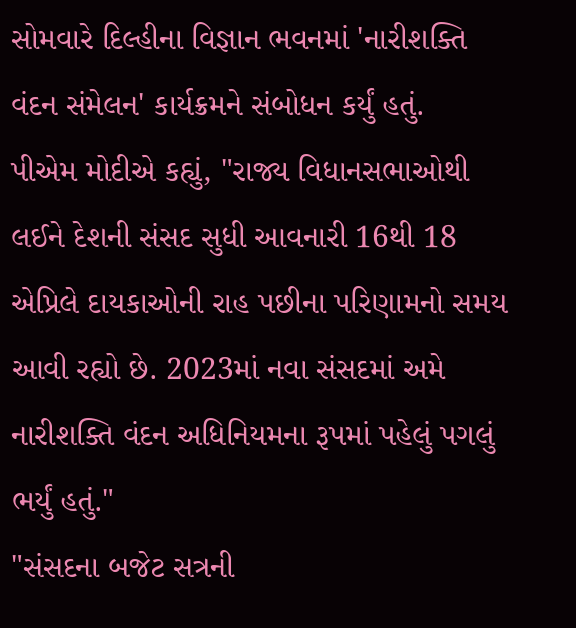સોમવારે દિલ્હીના વિજ્ઞાન ભવનમાં 'નારીશક્તિ વંદન સંમેલન' કાર્યક્રમને સંબોધન કર્યું હતું.
પીએમ મોદીએ કહ્યું, "રાજ્ય વિધાનસભાઓથી લઈને દેશની સંસદ સુધી આવનારી 16થી 18 એપ્રિલે દાયકાઓની રાહ પછીના પરિણામનો સમય આવી રહ્યો છે. 2023માં નવા સંસદમાં અમે નારીશક્તિ વંદન અધિનિયમના રૂપમાં પહેલું પગલું ભર્યું હતું."
"સંસદના બજેટ સત્રની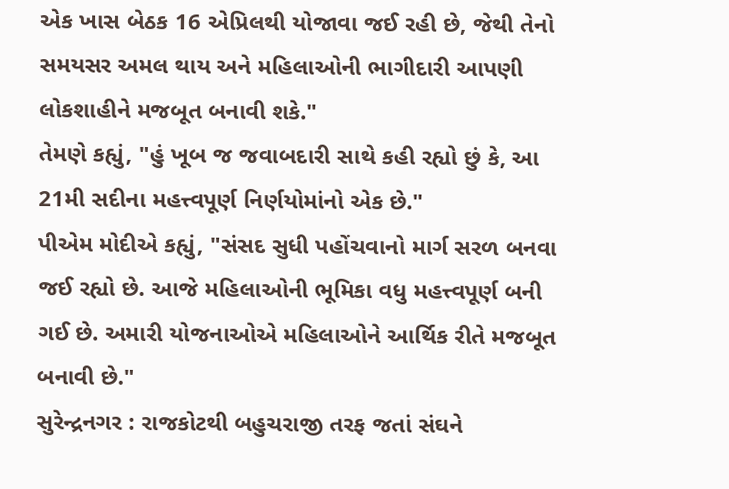એક ખાસ બેઠક 16 એપ્રિલથી યોજાવા જઈ રહી છે, જેથી તેનો સમયસર અમલ થાય અને મહિલાઓની ભાગીદારી આપણી લોકશાહીને મજબૂત બનાવી શકે."
તેમણે કહ્યું, "હું ખૂબ જ જવાબદારી સાથે કહી રહ્યો છું કે, આ 21મી સદીના મહત્ત્વપૂર્ણ નિર્ણયોમાંનો એક છે."
પીએમ મોદીએ કહ્યું, "સંસદ સુધી પહોંચવાનો માર્ગ સરળ બનવા જઈ રહ્યો છે. આજે મહિલાઓની ભૂમિકા વધુ મહત્ત્વપૂર્ણ બની ગઈ છે. અમારી યોજનાઓએ મહિલાઓને આર્થિક રીતે મજબૂત બનાવી છે."
સુરેન્દ્રનગર : રાજકોટથી બહુચરાજી તરફ જતાં સંઘને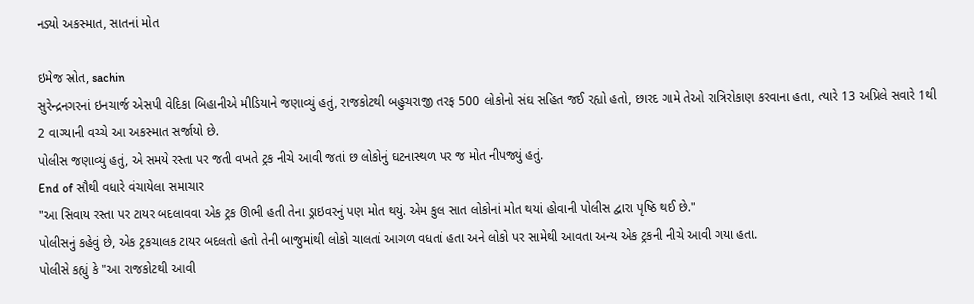નડ્યો અકસ્માત, સાતનાં મોત

ઇમેજ સ્રોત, sachin
સુરેન્દ્રનગરનાં ઇનચાર્જ એસપી વેદિકા બિહાનીએ મીડિયાને જણાવ્યું હતું, રાજકોટથી બહુચરાજી તરફ 500 લોકોનો સંઘ સહિત જઈ રહ્યો હતો, છારદ ગામે તેઓ રાત્રિરોકાણ કરવાના હતા, ત્યારે 13 અપ્રિલે સવારે 1થી 2 વાગ્યાની વચ્ચે આ અકસ્માત સર્જાયો છે.
પોલીસ જણાવ્યું હતું, એ સમયે રસ્તા પર જતી વખતે ટ્રક નીચે આવી જતાં છ લોકોનું ઘટનાસ્થળ પર જ મોત નીપજ્યું હતું.
End of સૌથી વધારે વંચાયેલા સમાચાર
"આ સિવાય રસ્તા પર ટાયર બદલાવવા એક ટ્રક ઊભી હતી તેના ડ્રાઇવરનું પણ મોત થયું. એમ કુલ સાત લોકોનાં મોત થયાં હોવાની પોલીસ દ્વારા પૃષ્ઠિ થઈ છે."
પોલીસનું કહેવું છે, એક ટ્રકચાલક ટાયર બદલતો હતો તેની બાજુમાંથી લોકો ચાલતાં આગળ વધતાં હતા અને લોકો પર સામેથી આવતા અન્ય એક ટ્રકની નીચે આવી ગયા હતા.
પોલીસે કહ્યું કે "આ રાજકોટથી આવી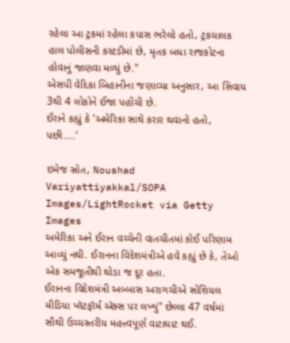રહેલા આ ટ્રકમાં રહેલા કપાસ ભરેલો હતો, ટ્રકચાલક હાલ પોલીસની કસ્ટડીમાં છે, મૃતક બધા રાજકોટના હોવાનું જાણવા મળ્યું છે."
એસપી વેદિકા બિહાનીના જણાવ્યા અનુસાર, આ સિવાય 3થી 4 લોકોને ઈજા પહોંચી છે.
ઈરાને કહ્યું કે 'અમેરિકા સાથે કરાર થવાનો હતો, પછી....'

ઇમેજ સ્રોત, Noushad Variyattiyakkal/SOPA Images/LightRocket via Getty Images
અમેરિકા અને ઈરાન વચ્ચેની વાતચીતમાં કોઈ પરિણામ આવ્યું નથી. ઈરાનના વિદેશમંત્રીએ હવે કહ્યું છે કે, તેઓ એક સમજૂતીથી થોડા જ દૂર હતા.
ઈરાનના વિદેશમંત્રી અબ્બાસ અરાગચીએ સોશિયલ મીડિયા પ્લૅટફૉર્મ ઍક્સ પર લખ્યું" છેલ્લા 47 વર્ષમાં સૌથી ઉચ્ચસ્તરીય મહત્ત્વપૂર્ણ વાટાઘાટ થઈ.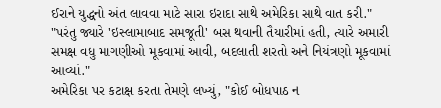ઈરાને યુદ્ધનો અંત લાવવા માટે સારા ઇરાદા સાથે અમેરિકા સાથે વાત કરી."
"પરંતુ જ્યારે 'ઇસ્લામાબાદ સમજૂતી' બસ થવાની તૈયારીમાં હતી, ત્યારે અમારી સમક્ષ વધુ માગણીઓ મૂકવામાં આવી, બદલાતી શરતો અને નિયંત્રણો મૂકવામાં આવ્યાં."
અમેરિકા પર કટાક્ષ કરતા તેમણે લખ્યું, "કોઈ બોધપાઠ ન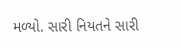મળ્યો. સારી નિયતને સારી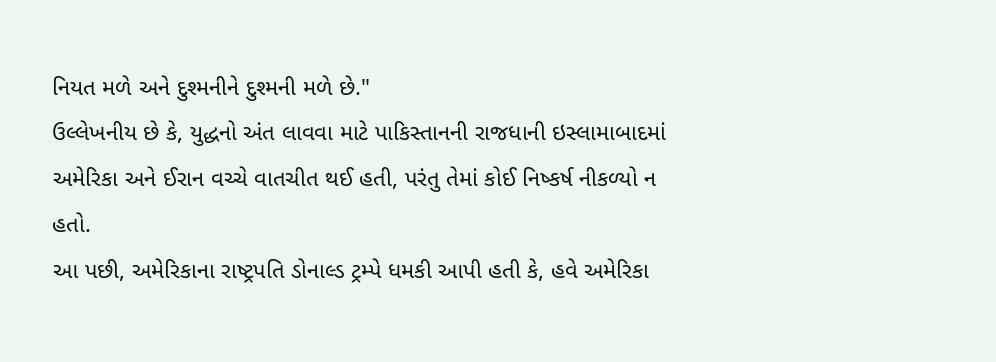નિયત મળે અને દુશ્મનીને દુશ્મની મળે છે."
ઉલ્લેખનીય છે કે, યુદ્ધનો અંત લાવવા માટે પાકિસ્તાનની રાજધાની ઇસ્લામાબાદમાં અમેરિકા અને ઈરાન વચ્ચે વાતચીત થઈ હતી, પરંતુ તેમાં કોઈ નિષ્કર્ષ નીકળ્યો ન હતો.
આ પછી, અમેરિકાના રાષ્ટ્રપતિ ડોનાલ્ડ ટ્રમ્પે ધમકી આપી હતી કે, હવે અમેરિકા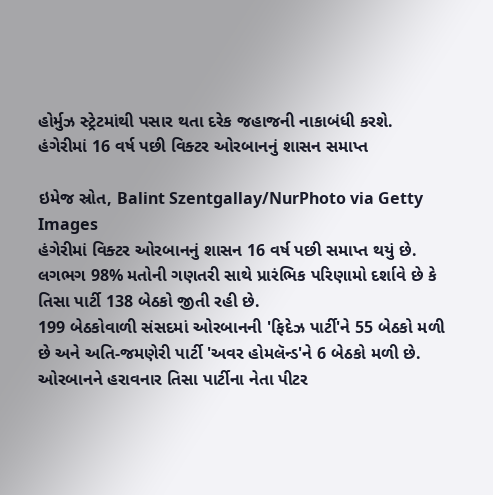હોર્મુઝ સ્ટ્રેટમાંથી પસાર થતા દરેક જહાજની નાકાબંધી કરશે.
હંગેરીમાં 16 વર્ષ પછી વિક્ટર ઓરબાનનું શાસન સમાપ્ત

ઇમેજ સ્રોત, Balint Szentgallay/NurPhoto via Getty Images
હંગેરીમાં વિક્ટર ઓરબાનનું શાસન 16 વર્ષ પછી સમાપ્ત થયું છે. લગભગ 98% મતોની ગણતરી સાથે પ્રારંભિક પરિણામો દર્શાવે છે કે તિસા પાર્ટી 138 બેઠકો જીતી રહી છે.
199 બેઠકોવાળી સંસદમાં ઓરબાનની 'ફિદેઝ પાર્ટી'ને 55 બેઠકો મળી છે અને અતિ-જમણેરી પાર્ટી 'અવર હોમલૅન્ડ'ને 6 બેઠકો મળી છે.
ઓરબાનને હરાવનાર તિસા પાર્ટીના નેતા પીટર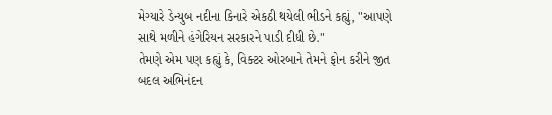મેગ્યારે ડેન્યુબ નદીના કિનારે એકઠી થયેલી ભીડને કહ્યું, "આપણે સાથે મળીને હંગેરિયન સરકારને પાડી દીધી છે."
તેમણે એમ પણ કહ્યું કે, વિક્ટર ઓરબાને તેમને ફોન કરીને જીત બદલ અભિનંદન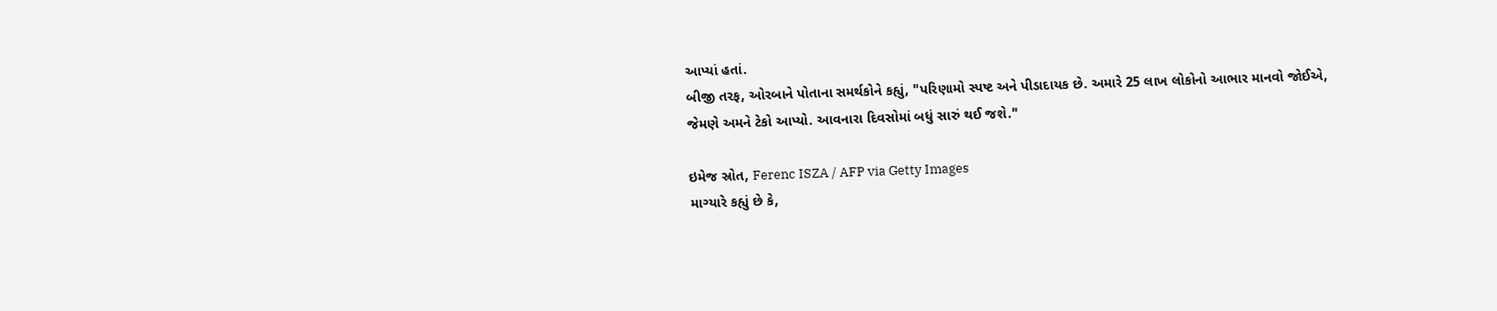આપ્યાં હતાં.
બીજી તરફ, ઓરબાને પોતાના સમર્થકોને કહ્યું, "પરિણામો સ્પષ્ટ અને પીડાદાયક છે. અમારે 25 લાખ લોકોનો આભાર માનવો જોઈએ, જેમણે અમને ટેકો આપ્યો. આવનારા દિવસોમાં બધું સારું થઈ જશે."

ઇમેજ સ્રોત, Ferenc ISZA / AFP via Getty Images
માગ્યારે કહ્યું છે કે,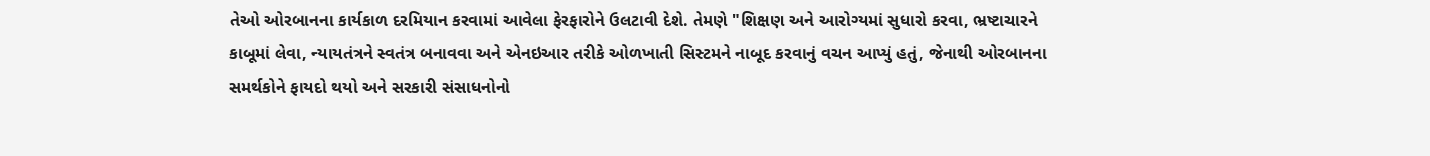તેઓ ઓરબાનના કાર્યકાળ દરમિયાન કરવામાં આવેલા ફેરફારોને ઉલટાવી દેશે. તેમણે "શિક્ષણ અને આરોગ્યમાં સુધારો કરવા, ભ્રષ્ટાચારને કાબૂમાં લેવા, ન્યાયતંત્રને સ્વતંત્ર બનાવવા અને એનઇઆર તરીકે ઓળખાતી સિસ્ટમને નાબૂદ કરવાનું વચન આપ્યું હતું, જેનાથી ઓરબાનના સમર્થકોને ફાયદો થયો અને સરકારી સંસાધનોનો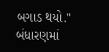બગાડ થયો."
બંધારણમાં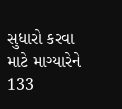સુધારો કરવા માટે માગ્યારેને 133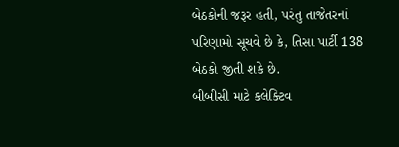બેઠકોની જરૂર હતી, પરંતુ તાજેતરનાં પરિણામો સૂચવે છે કે, તિસા પાર્ટી 138 બેઠકો જીતી શકે છે.
બીબીસી માટે કલેક્ટિવ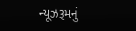ન્યૂઝરૂમનું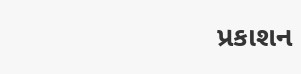પ્રકાશન